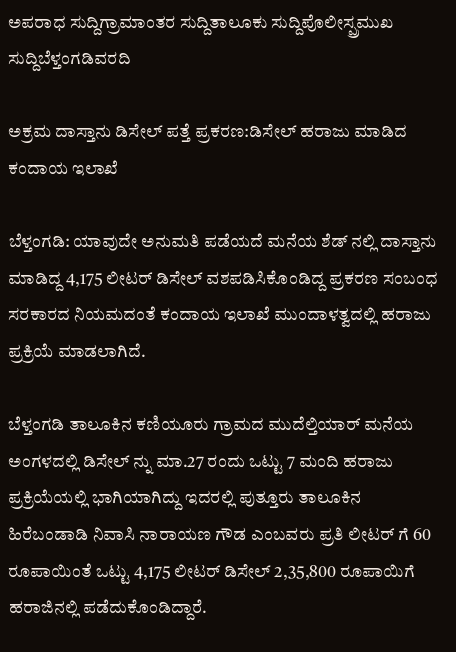ಅಪರಾಧ ಸುದ್ದಿಗ್ರಾಮಾಂತರ ಸುದ್ದಿತಾಲೂಕು ಸುದ್ದಿಪೊಲೀಸ್ಪ್ರಮುಖ ಸುದ್ದಿಬೆಳ್ತಂಗಡಿವರದಿ

ಅಕ್ರಮ ದಾಸ್ತಾನು ಡಿಸೇಲ್ ಪತ್ತೆ ಪ್ರಕರಣ:ಡಿಸೇಲ್ ಹರಾಜು ಮಾಡಿದ ಕಂದಾಯ ಇಲಾಖೆ

ಬೆಳ್ತಂಗಡಿ: ಯಾವುದೇ ಅನುಮತಿ ಪಡೆಯದೆ ಮನೆಯ ಶೆಡ್ ನಲ್ಲಿ ದಾಸ್ತಾನು ಮಾಡಿದ್ದ 4,175 ಲೀಟರ್ ಡಿಸೇಲ್ ವಶಪಡಿಸಿಕೊಂಡಿದ್ದ ಪ್ರಕರಣ ಸಂಬಂಧ ಸರಕಾರದ ನಿಯಮದಂತೆ ಕಂದಾಯ ಇಲಾಖೆ ಮುಂದಾಳತ್ವದಲ್ಲಿ ಹರಾಜು ಪ್ರಕ್ರಿಯೆ ಮಾಡಲಾಗಿದೆ.

ಬೆಳ್ತಂಗಡಿ ತಾಲೂಕಿನ ಕಣಿಯೂರು ಗ್ರಾಮದ ಮುದೆಲ್ತಿಯಾರ್ ಮನೆಯ ಅಂಗಳದಲ್ಲಿ ಡಿಸೇಲ್ ನ್ನು ಮಾ.27 ರಂದು ಒಟ್ಟು 7 ಮಂದಿ ಹರಾಜು ಪ್ರಕ್ರಿಯೆಯಲ್ಲಿ ಭಾಗಿಯಾಗಿದ್ದು ಇದರಲ್ಲಿ ಪುತ್ತೂರು ತಾಲೂಕಿನ ಹಿರೆಬಂಡಾಡಿ ನಿವಾಸಿ ನಾರಾಯಣ ಗೌಡ ಎಂಬವರು ಪ್ರತಿ ಲೀಟರ್ ಗೆ 60 ರೂಪಾಯಿಂತೆ ಒಟ್ಟು 4,175 ಲೀಟರ್ ಡಿಸೇಲ್ 2,35,800 ರೂಪಾಯಿಗೆ ಹರಾಜಿನಲ್ಲಿ ಪಡೆದುಕೊಂಡಿದ್ದಾರೆ.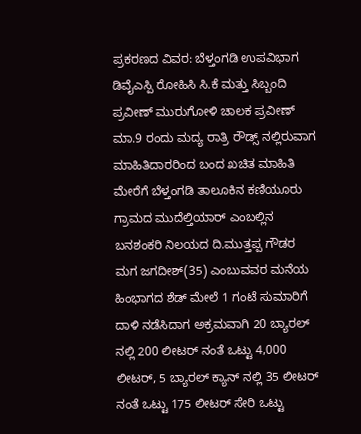ಪ್ರಕರಣದ ವಿವರ: ಬೆಳ್ತಂಗಡಿ ಉಪವಿಭಾಗ ಡಿವೈಎಸ್ಪಿ ರೋಹಿಸಿ ಸಿ.ಕೆ ಮತ್ತು ಸಿಬ್ಬಂದಿ ಪ್ರವೀಣ್ ಮುರುಗೋಳಿ ಚಾಲಕ ಪ್ರವೀಣ್ ಮಾ.9 ರಂದು ಮದ್ಯ ರಾತ್ರಿ ರೌಡ್ಸ್ ನಲ್ಲಿರುವಾಗ ಮಾಹಿತಿದಾರರಿಂದ ಬಂದ ಖಚಿತ ಮಾಹಿತಿ ಮೇರೆಗೆ ಬೆಳ್ತಂಗಡಿ ತಾಲೂಕಿನ ಕಣಿಯೂರು ಗ್ರಾಮದ ಮುದೆಲ್ತಿಯಾರ್ ಎಂಬಲ್ಲಿನ ಬನಶಂಕರಿ ನಿಲಯದ ದಿ.ಮುತ್ತಪ್ಪ ಗೌಡರ ಮಗ ಜಗದೀಶ್(35) ಎಂಬುವವರ ಮನೆಯ ಹಿಂಭಾಗದ ಶೆಡ್ ಮೇಲೆ 1 ಗಂಟೆ ಸುಮಾರಿಗೆ ದಾಳಿ ನಡೆಸಿದಾಗ ಅಕ್ರಮವಾಗಿ 20 ಬ್ಯಾರಲ್ ನಲ್ಲಿ 200 ಲೀಟರ್ ನಂತೆ ಒಟ್ಟು 4,000 ಲೀಟರ್, 5 ಬ್ಯಾರಲ್ ಕ್ಯಾನ್ ನಲ್ಲಿ 35 ಲೀಟರ್ ನಂತೆ ಒಟ್ಟು 175 ಲೀಟರ್ ಸೇರಿ ಒಟ್ಟು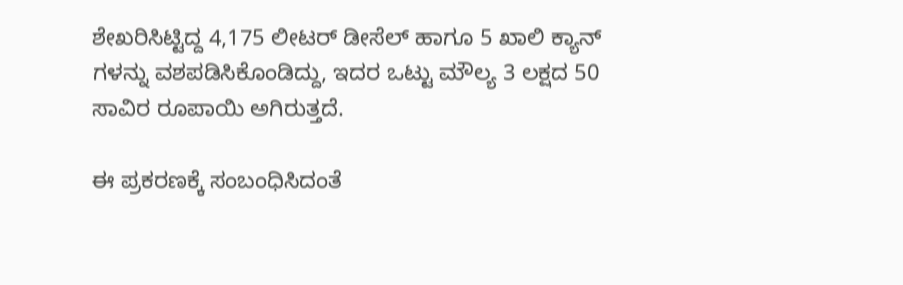ಶೇಖರಿಸಿಟ್ಟಿದ್ದ 4,175 ಲೀಟರ್ ಡೀಸೆಲ್ ಹಾಗೂ 5 ಖಾಲಿ ಕ್ಯಾನ್ ಗಳನ್ನು ವಶಪಡಿಸಿಕೊಂಡಿದ್ದು, ಇದರ ಒಟ್ಟು ಮೌಲ್ಯ 3 ಲಕ್ಷದ 50 ಸಾವಿರ ರೂಪಾಯಿ ಅಗಿರುತ್ತದೆ.

ಈ ಪ್ರಕರಣಕ್ಕೆ ಸಂಬಂಧಿಸಿದಂತೆ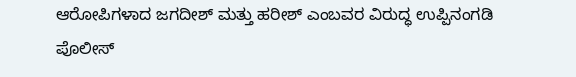ಆರೋಪಿಗಳಾದ ಜಗದೀಶ್ ಮತ್ತು ಹರೀಶ್ ಎಂಬವರ ವಿರುದ್ಧ ಉಪ್ಪಿನಂಗಡಿ ಪೊಲೀಸ್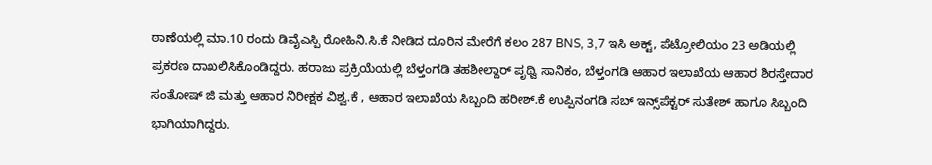ಠಾಣೆಯಲ್ಲಿ ಮಾ.10 ರಂದು ಡಿವೈಎಸ್ಪಿ ರೋಹಿನಿ.ಸಿ.ಕೆ ನೀಡಿದ ದೂರಿನ ಮೇರೆಗೆ ಕಲಂ 287 BNS, 3,7 ಇಸಿ ಅಕ್ಟ್, ಪೆಟ್ರೋಲಿಯಂ 23 ಅಡಿಯಲ್ಲಿ ಪ್ರಕರಣ ದಾಖಲಿಸಿಕೊಂಡಿದ್ದರು. ಹರಾಜು ಪ್ರಕ್ರಿಯೆಯಲ್ಲಿ ಬೆಳ್ತಂಗಡಿ ತಹಶೀಲ್ದಾರ್ ಪೃಥ್ವಿ ಸಾನಿಕಂ, ಬೆಳ್ತಂಗಡಿ ಆಹಾರ ಇಲಾಖೆಯ ಆಹಾರ ಶಿರಸ್ತೇದಾರ ಸಂತೋಷ್ ಜಿ ಮತ್ತು ಆಹಾರ ನಿರೀಕ್ಷಕ ವಿಶ್ವ.ಕೆ , ಆಹಾರ ಇಲಾಖೆಯ ಸಿಬ್ಬಂದಿ ಹರೀಶ್.ಕೆ ಉಪ್ಪಿನಂಗಡಿ ಸಬ್ ಇನ್ಸ್‌ಪೆಕ್ಟರ್ ಸುತೇಶ್ ಹಾಗೂ ಸಿಬ್ಬಂದಿ ಭಾಗಿಯಾಗಿದ್ದರು.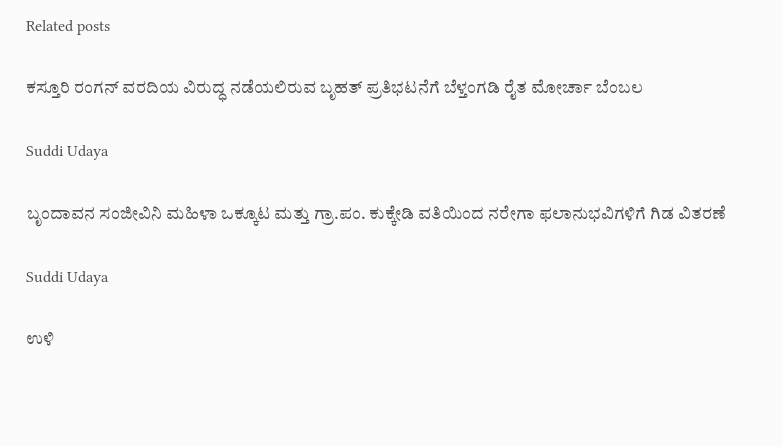Related posts

ಕಸ್ತೂರಿ ರಂಗನ್ ವರದಿಯ ವಿರುದ್ಧ ನಡೆಯಲಿರುವ ಬೃಹತ್ ಪ್ರತಿಭಟನೆಗೆ ಬೆಳ್ತಂಗಡಿ ರೈತ ಮೋರ್ಚಾ ಬೆಂಬಲ

Suddi Udaya

ಬೃಂದಾವನ ಸಂಜೀವಿನಿ ಮಹಿಳಾ ಒಕ್ಕೂಟ ಮತ್ತು ಗ್ರಾ.ಪಂ. ಕುಕ್ಕೇಡಿ ವತಿಯಿಂದ ನರೇಗಾ ಫಲಾನುಭವಿಗಳಿಗೆ ಗಿಡ ವಿತರಣೆ

Suddi Udaya

ಉಳಿ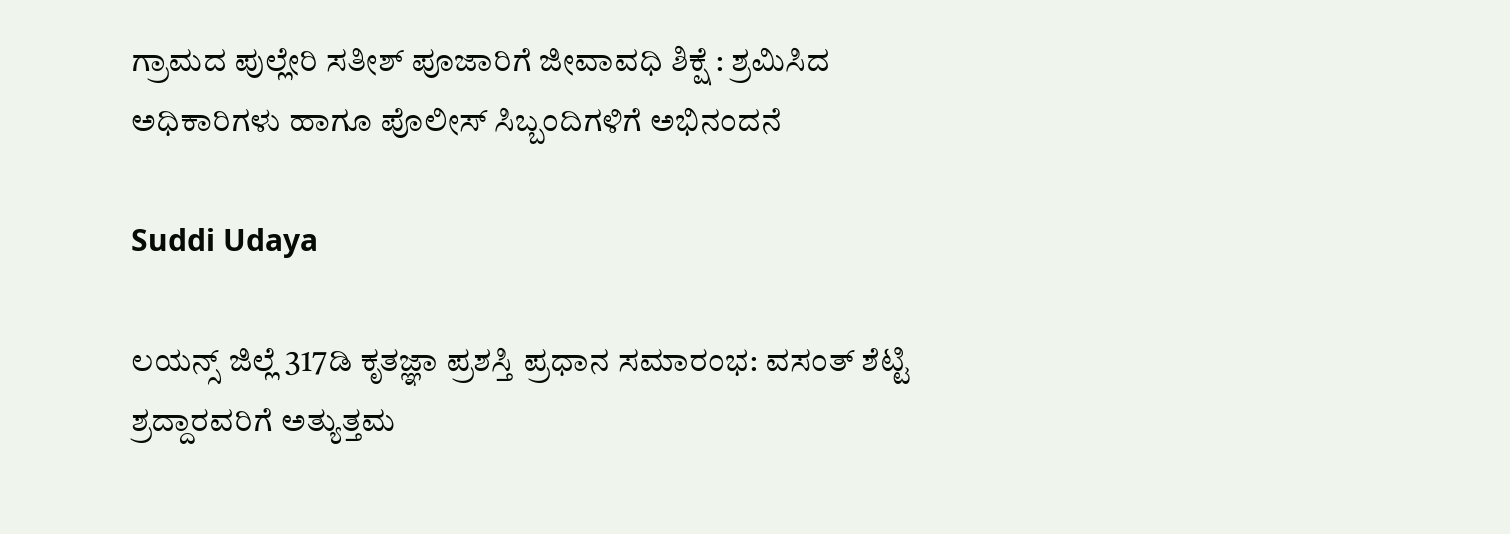ಗ್ರಾಮದ ಪುಲ್ಲೇರಿ ಸತೀಶ್ ಪೂಜಾರಿಗೆ ಜೀವಾವಧಿ ಶಿಕ್ಷೆ : ಶ್ರಮಿಸಿದ ಅಧಿಕಾರಿಗಳು ಹಾಗೂ ಪೊಲೀಸ್ ಸಿಬ್ಬಂದಿಗಳಿಗೆ ಅಭಿನಂದನೆ

Suddi Udaya

ಲಯನ್ಸ್ ಜಿಲ್ಲೆ 317ಡಿ ಕೃತಜ್ಞಾ ಪ್ರಶಸ್ತಿ ಪ್ರಧಾನ ಸಮಾರಂಭ: ವಸಂತ್ ಶೆಟ್ಟಿ ಶ್ರದ್ದಾರವರಿಗೆ ಅತ್ಯುತ್ತಮ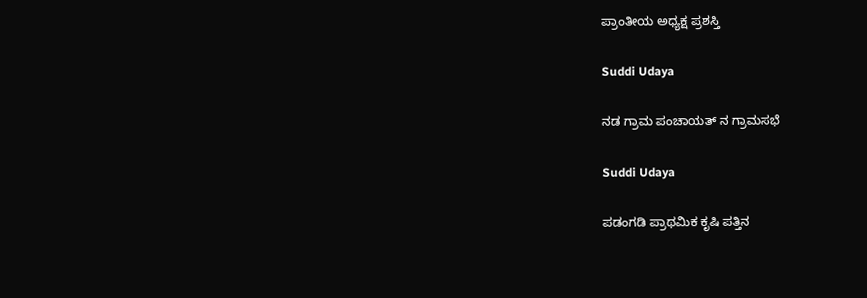ಪ್ರಾಂತೀಯ ಅಧ್ಯಕ್ಷ ಪ್ರಶಸ್ತಿ

Suddi Udaya

ನಡ ಗ್ರಾಮ ಪಂಚಾಯತ್ ನ ಗ್ರಾಮಸಭೆ

Suddi Udaya

ಪಡಂಗಡಿ ಪ್ರಾಥಮಿಕ ಕೃಷಿ ಪತ್ತಿನ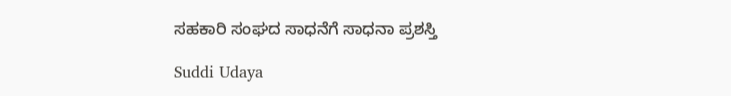ಸಹಕಾರಿ ಸಂಘದ ಸಾಧನೆಗೆ ಸಾಧನಾ ಪ್ರಶಸ್ತಿ

Suddi Udaya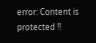error: Content is protected !!